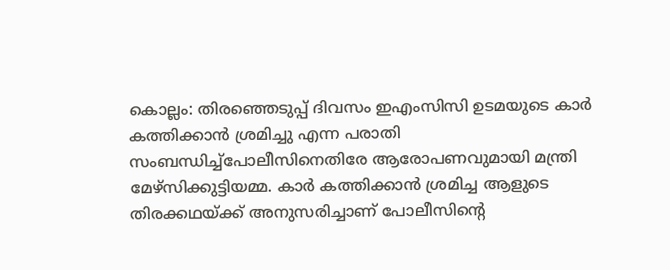കൊല്ലം: തിരഞ്ഞെടുപ്പ് ദിവസം ഇഎംസിസി ഉടമയുടെ കാർ കത്തിക്കാൻ ശ്രമിച്ചു എന്ന പരാതി സംബന്ധിച്ച്പോലീസിനെതിരേ ആരോപണവുമായി മന്ത്രി മേഴ്സിക്കുട്ടിയമ്മ. കാർ കത്തിക്കാൻ ശ്രമിച്ച ആളുടെ തിരക്കഥയ്ക്ക് അനുസരിച്ചാണ് പോലീസിന്റെ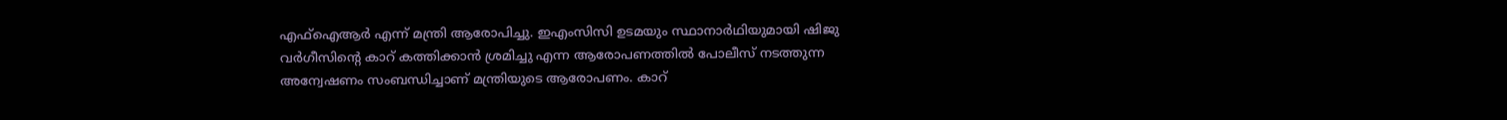എഫ്ഐആർ എന്ന് മന്ത്രി ആരോപിച്ചു. ഇഎംസിസി ഉടമയും സ്ഥാനാർഥിയുമായി ഷിജു വർഗീസിന്റെ കാറ് കത്തിക്കാൻ ശ്രമിച്ചു എന്ന ആരോപണത്തിൽ പോലീസ് നടത്തുന്ന അന്വേഷണം സംബന്ധിച്ചാണ് മന്ത്രിയുടെ ആരോപണം. കാറ്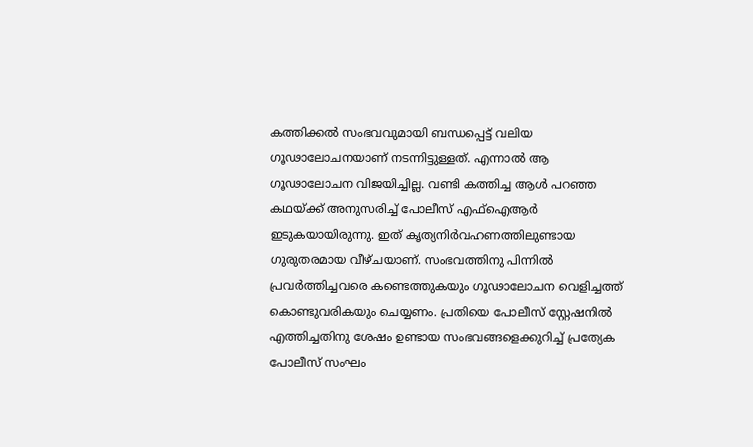കത്തിക്കൽ സംഭവവുമായി ബന്ധപ്പെട്ട് വലിയ ഗൂഢാലോചനയാണ് നടന്നിട്ടുള്ളത്. എന്നാൽ ആ ഗൂഢാലോചന വിജയിച്ചില്ല. വണ്ടി കത്തിച്ച ആൾ പറഞ്ഞ കഥയ്ക്ക് അനുസരിച്ച് പോലീസ് എഫ്ഐആർ ഇടുകയായിരുന്നു. ഇത് കൃത്യനിർവഹണത്തിലുണ്ടായ ഗുരുതരമായ വീഴ്ചയാണ്. സംഭവത്തിനു പിന്നിൽ പ്രവർത്തിച്ചവരെ കണ്ടെത്തുകയും ഗൂഢാലോചന വെളിച്ചത്ത് കൊണ്ടുവരികയും ചെയ്യണം. പ്രതിയെ പോലീസ് സ്റ്റേഷനിൽ എത്തിച്ചതിനു ശേഷം ഉണ്ടായ സംഭവങ്ങളെക്കുറിച്ച് പ്രത്യേക പോലീസ് സംഘം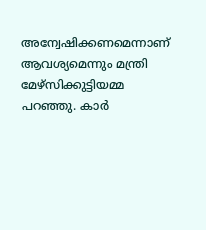അന്വേഷിക്കണമെന്നാണ് ആവശ്യമെന്നും മന്ത്രി മേഴ്സിക്കുട്ടിയമ്മ പറഞ്ഞു. കാർ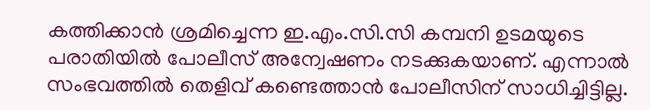കത്തിക്കാൻ ശ്രമിച്ചെന്ന ഇ.എം.സി.സി കമ്പനി ഉടമയുടെ പരാതിയിൽ പോലീസ് അന്വേഷണം നടക്കുകയാണ്. എന്നാൽ സംഭവത്തിൽ തെളിവ് കണ്ടെത്താൻ പോലീസിന് സാധിച്ചിട്ടില്ല.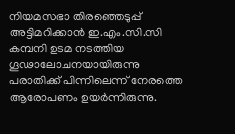നിയമസഭാ തിരഞ്ഞെടുപ്പ് അട്ടിമറിക്കാൻ ഇ.എം.സി.സി കമ്പനി ഉടമ നടത്തിയ ഗൂഢാലോചനയായിരുന്നു പരാതിക്ക് പിന്നിലെന്ന് നേരത്തെ ആരോപണം ഉയർന്നിരുന്നു.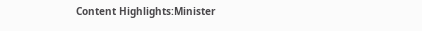Content Highlights:Minister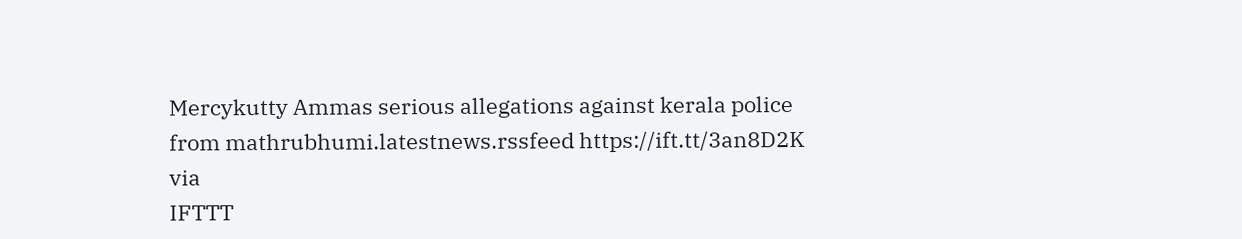Mercykutty Ammas serious allegations against kerala police
from mathrubhumi.latestnews.rssfeed https://ift.tt/3an8D2K
via
IFTTT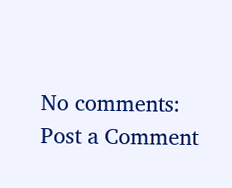No comments:
Post a Comment